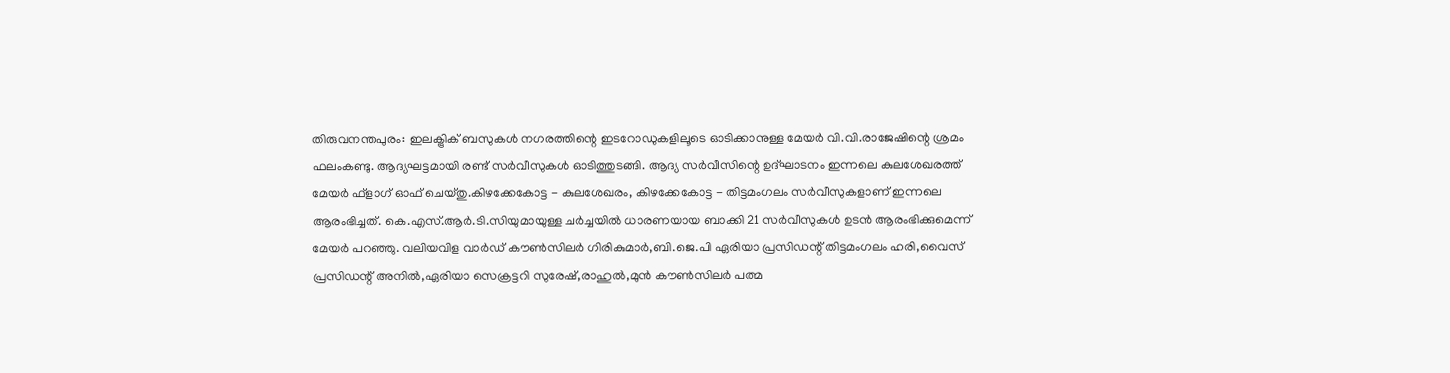തിരുവനന്തപുരം: ഇലക്ട്രിക് ബസുകൾ നഗരത്തിന്റെ ഇടറോഡുകളിലൂടെ ഓടിക്കാനുള്ള മേയർ വി.വി.രാജേഷിന്റെ ശ്രമം ഫലംകണ്ടു. ആദ്യഘട്ടമായി രണ്ട് സർവീസുകൾ ഓടിത്തുടങ്ങി. ആദ്യ സർവീസിന്റെ ഉദ്ഘാടനം ഇന്നലെ കുലശേഖരത്ത് മേയർ ഫ്ളാഗ് ഓഫ് ചെയ്തു.കിഴക്കേകോട്ട - കുലശേഖരം, കിഴക്കേകോട്ട - തിട്ടമംഗലം സർവീസുകളാണ് ഇന്നലെ ആരംഭിച്ചത്. കെ.എസ്.ആർ.ടി.സിയുമായുള്ള ചർച്ചയിൽ ധാരണയായ ബാക്കി 21 സർവീസുകൾ ഉടൻ ആരംഭിക്കുമെന്ന് മേയർ പറഞ്ഞു. വലിയവിള വാർഡ് കൗൺസിലർ ഗിരികുമാർ,ബി.ജെ.പി ഏരിയാ പ്രസിഡന്റ് തിട്ടമംഗലം ഹരി,വൈസ് പ്രസിഡന്റ് അനിൽ,ഏരിയാ സെക്രട്ടറി സുരേഷ്,രാഹുൽ,മുൻ കൗൺസിലർ പത്മ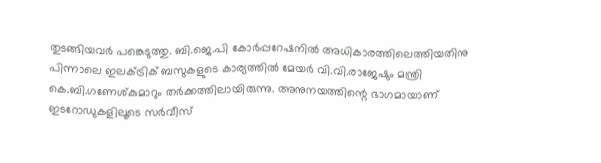തുടങ്ങിയവർ പങ്കെടുത്തു. ബി.ജെ.പി കോർപ്പറേഷനിൽ അധികാരത്തിലെത്തിയതിനു പിന്നാലെ ഇലക്ട്രിക് ബസുകളുടെ കാര്യത്തിൽ മേയർ വി.വി.രാജേഷും മന്ത്രി കെ.ബി.ഗണേശ്കുമാറും തർക്കത്തിലായിരുന്നു. അനുനയത്തിന്റെ ഭാഗമായാണ് ഇടറോഡുകളിലൂടെ സർവീസ്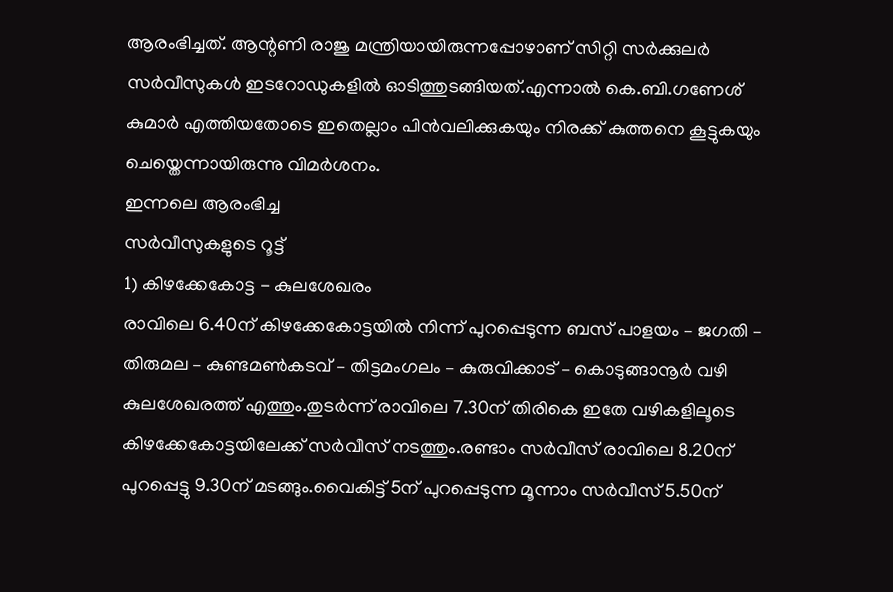ആരംഭിച്ചത്. ആന്റണി രാജു മന്ത്രിയായിരുന്നപ്പോഴാണ് സിറ്റി സർക്കുലർ സർവീസുകൾ ഇടറോഡുകളിൽ ഓടിത്തുടങ്ങിയത്.എന്നാൽ കെ.ബി.ഗണേശ് കുമാർ എത്തിയതോടെ ഇതെല്ലാം പിൻവലിക്കുകയും നിരക്ക് കുത്തനെ കൂട്ടുകയും ചെയ്തെന്നായിരുന്നു വിമർശനം.
ഇന്നലെ ആരംഭിച്ച
സർവീസുകളുടെ റൂട്ട്
1) കിഴക്കേകോട്ട - കുലശേഖരം
രാവിലെ 6.40ന് കിഴക്കേകോട്ടയിൽ നിന്ന് പുറപ്പെടുന്ന ബസ് പാളയം – ജഗതി – തിരുമല – കുണ്ടമൺകടവ് – തിട്ടമംഗലം – കുരുവിക്കാട് – കൊടുങ്ങാനൂർ വഴി കുലശേഖരത്ത് എത്തും.തുടർന്ന് രാവിലെ 7.30ന് തിരികെ ഇതേ വഴികളിലൂടെ കിഴക്കേകോട്ടയിലേക്ക് സർവീസ് നടത്തും.രണ്ടാം സർവീസ് രാവിലെ 8.20ന് പുറപ്പെട്ടു 9.30ന് മടങ്ങും.വൈകിട്ട് 5ന് പുറപ്പെടുന്ന മൂന്നാം സർവീസ് 5.50ന്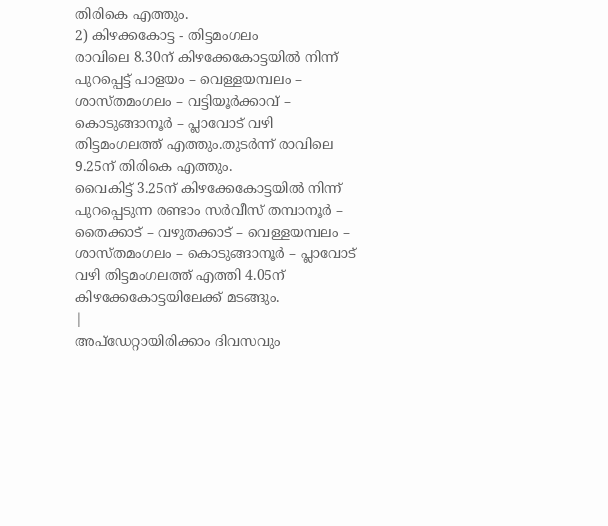തിരികെ എത്തും.
2) കിഴക്കകോട്ട - തിട്ടമംഗലം
രാവിലെ 8.30ന് കിഴക്കേകോട്ടയിൽ നിന്ന് പുറപ്പെട്ട് പാളയം – വെള്ളയമ്പലം – ശാസ്തമംഗലം – വട്ടിയൂർക്കാവ് – കൊടുങ്ങാനൂർ – പ്ലാവോട് വഴി തിട്ടമംഗലത്ത് എത്തും.തുടർന്ന് രാവിലെ 9.25ന് തിരികെ എത്തും.
വൈകിട്ട് 3.25ന് കിഴക്കേകോട്ടയിൽ നിന്ന് പുറപ്പെടുന്ന രണ്ടാം സർവീസ് തമ്പാനൂർ – തൈക്കാട് – വഴുതക്കാട് – വെള്ളയമ്പലം – ശാസ്തമംഗലം – കൊടുങ്ങാനൂർ – പ്ലാവോട് വഴി തിട്ടമംഗലത്ത് എത്തി 4.05ന് കിഴക്കേകോട്ടയിലേക്ക് മടങ്ങും.
|
അപ്ഡേറ്റായിരിക്കാം ദിവസവും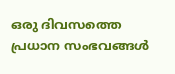ഒരു ദിവസത്തെ പ്രധാന സംഭവങ്ങൾ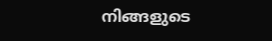നിങ്ങളുടെ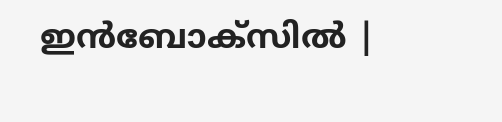ഇൻബോക്സിൽ |